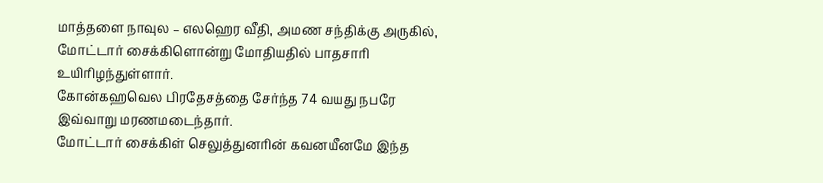மாத்தளை நாவுல – எலஹெர வீதி, அமண சந்திக்கு அருகில், மோட்டார் சைக்கிளொன்று மோதியதில் பாதசாரி உயிரிழந்துள்ளார்.
கோன்கஹவெல பிரதேசத்தை சேர்ந்த 74 வயது நபரே இவ்வாறு மரணமடைந்தார்.
மோட்டார் சைக்கிள் செலுத்துனரின் கவனயீனமே இந்த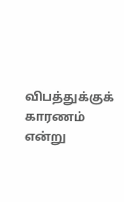விபத்துக்குக் காரணம் என்று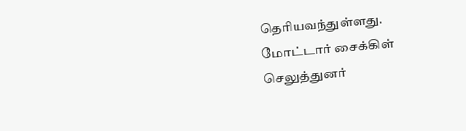தெரியவந்துள்ளது.
மோட்டார் சைக்கிள் செலுத்துனர்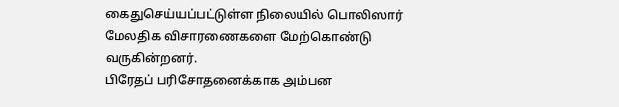கைதுசெய்யப்பட்டுள்ள நிலையில் பொலிஸார் மேலதிக விசாரணைகளை மேற்கொண்டு வருகின்றனர்.
பிரேதப் பரிசோதனைக்காக அம்பன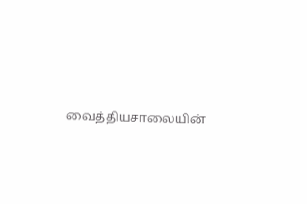வைத்தியசாலையின்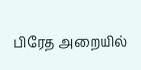பிரேத அறையில்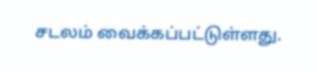சடலம் வைக்கப்பட்டுள்ளது.